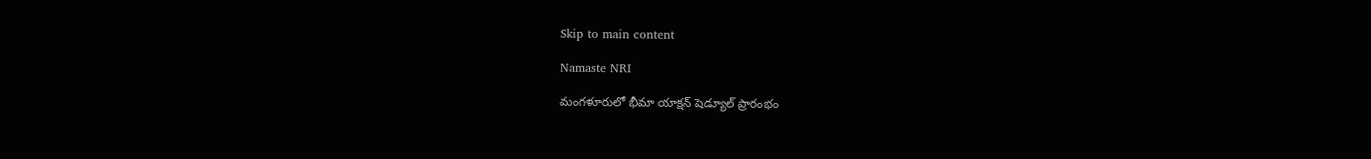Skip to main content

Namaste NRI

మంగళూరులో భీమా యాక్షన్‌ షెడ్యూల్‌ ప్రారంభం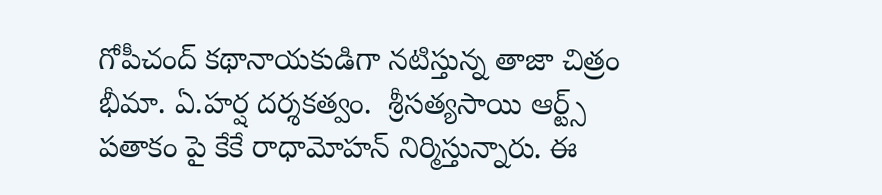గోపీచంద్‌ కథానాయకుడిగా నటిస్తున్న తాజా చిత్రం భీమా. ఏ.హర్ష దర్శకత్వం.  శ్రీసత్యసాయి ఆర్ట్స్‌ పతాకం పై కేకే రాధామోహన్‌ నిర్మిస్తున్నారు. ఈ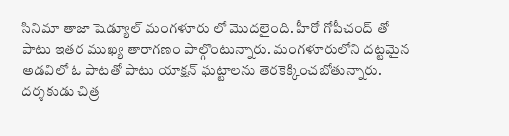సినిమా తాజా షెడ్యూల్‌ మంగళూరు లో మొదలైంది. హీరో గోపీచంద్‌ తో పాటు ఇతర ముఖ్య తారాగణం పాల్గొంటున్నారు. మంగళూరులోని దట్టమైన అడవిలో ఓ పాటతో పాటు యాక్షన్‌ ఘట్టాలను తెరకెక్కించబోతున్నారు. దర్శకుడు చిత్ర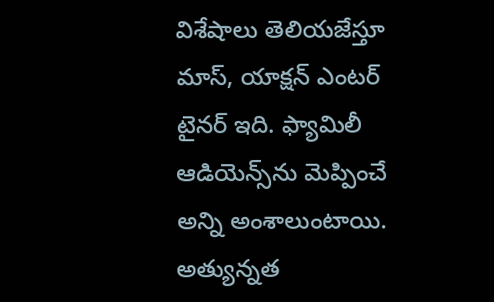విశేషాలు తెలియజేస్తూ మాస్‌, యాక్షన్‌ ఎంటర్‌ టైనర్‌ ఇది. ఫ్యామిలీ ఆడియెన్స్‌ను మెప్పించే అన్ని అంశాలుంటాయి. అత్యున్నత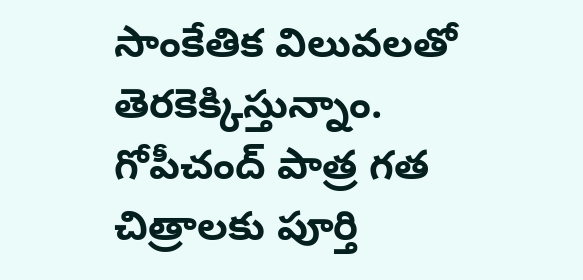సాంకేతిక విలువలతో తెరకెక్కిస్తున్నాం. గోపీచంద్‌ పాత్ర గత చిత్రాలకు పూర్తి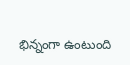భిన్నంగా ఉంటుంది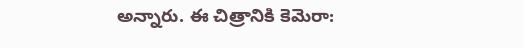అన్నారు. ఈ చిత్రానికి కెమెరా: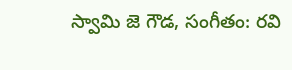స్వామి జె గౌడ, సంగీతం: రవి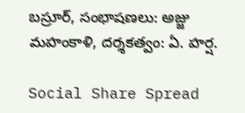బస్రూర్‌, సంభాషణలు: అజ్జు మహంకాళి, దర్శకత్వం: ఏ. హర్ష.

Social Share Spread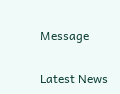Message

Latest News